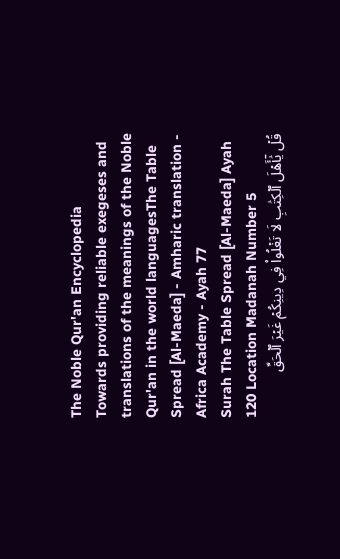The Noble Qur'an Encyclopedia
Towards providing reliable exegeses and translations of the meanings of the Noble Qur'an in the world languagesThe Table Spread [Al-Maeda] - Amharic translation - Africa Academy - Ayah 77
Surah The Table Spread [Al-Maeda] Ayah 120 Location Madanah Number 5
قُلۡ يَٰٓأَهۡلَ ٱلۡكِتَٰبِ لَا تَغۡلُواْ فِي دِينِكُمۡ غَيۡرَ ٱلۡحَقِّ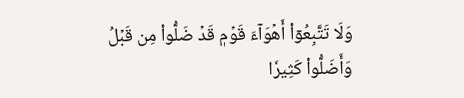وَلَا تَتَّبِعُوٓاْ أَهۡوَآءَ قَوۡمٖ قَدۡ ضَلُّواْ مِن قَبۡلُ وَأَضَلُّواْ كَثِيرٗا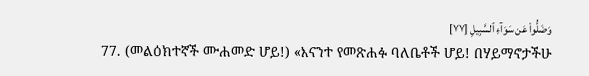وَضَلُّواْ عَن سَوَآءِ ٱلسَّبِيلِ [٧٧]
77. (መልዕክተኛች ሙሐመድ ሆይ!) «እናንተ የመጽሐፉ ባለቤቶች ሆይ! በሃይማኖታችሁ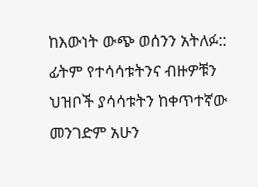ከእውነት ውጭ ወሰንን አትለፉ:: ፊትም የተሳሳቱትንና ብዙዎቹን ህዝቦች ያሳሳቱትን ከቀጥተኛው መንገድም አሁን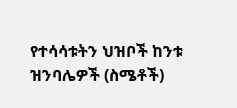የተሳሳቱትን ህዝቦች ከንቱ ዝንባሌዎች (ስሜቶች)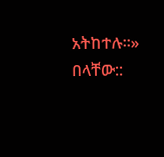አትከተሉ።» በላቸው::